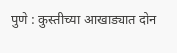पुणे : कुस्तीच्या आखाड्यात दोन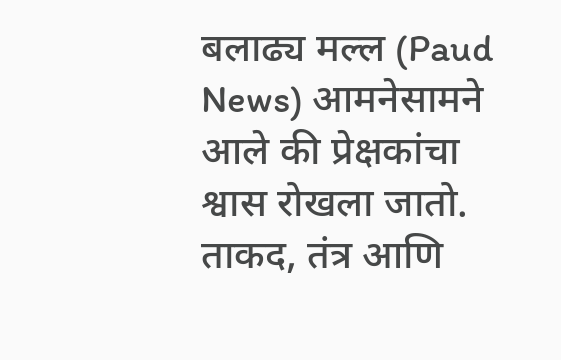बलाढ्य मल्ल (Paud News) आमनेसामने आले की प्रेक्षकांचा श्वास रोखला जातो. ताकद, तंत्र आणि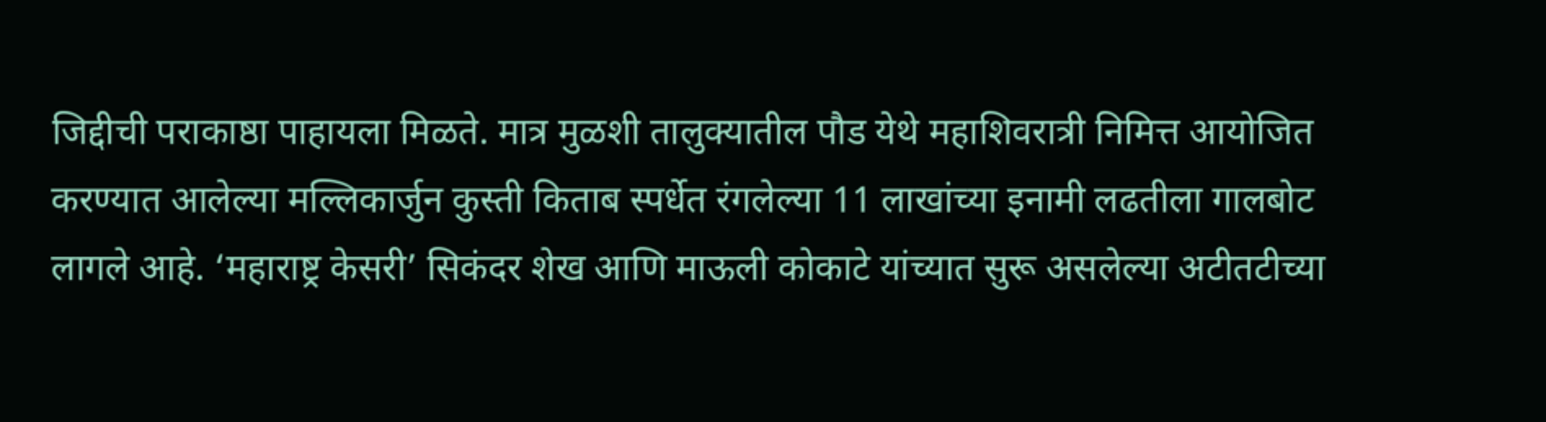जिद्दीची पराकाष्ठा पाहायला मिळते. मात्र मुळशी तालुक्यातील पौड येथे महाशिवरात्री निमित्त आयोजित करण्यात आलेल्या मल्लिकार्जुन कुस्ती किताब स्पर्धेत रंगलेल्या 11 लाखांच्या इनामी लढतीला गालबोट लागले आहे. ‘महाराष्ट्र केसरी’ सिकंदर शेख आणि माऊली कोकाटे यांच्यात सुरू असलेल्या अटीतटीच्या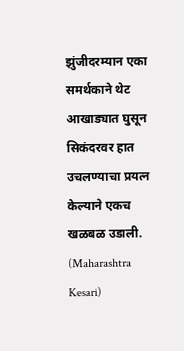झुंजीदरम्यान एका समर्थकाने थेट आखाड्यात घुसून सिकंदरवर हात उचलण्याचा प्रयत्न केल्याने एकच खळबळ उडाली. (Maharashtra Kesari)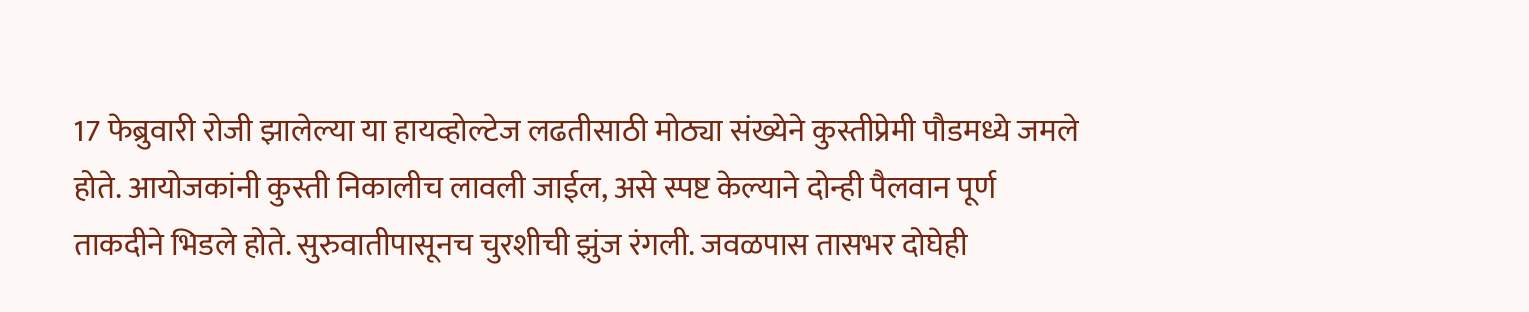17 फेब्रुवारी रोजी झालेल्या या हायव्होल्टेज लढतीसाठी मोठ्या संख्येने कुस्तीप्रेमी पौडमध्ये जमले होते. आयोजकांनी कुस्ती निकालीच लावली जाईल, असे स्पष्ट केल्याने दोन्ही पैलवान पूर्ण ताकदीने भिडले होते. सुरुवातीपासूनच चुरशीची झुंज रंगली. जवळपास तासभर दोघेही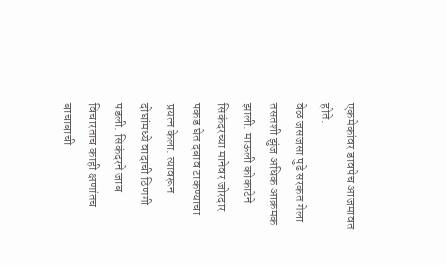एकमेकांवर डावपेच आजमावत होते.
वेळ जसजसा पुढे सरकत गेला तसतशी झुंज अधिक आक्रमक झाली. माऊली कोकाटेने सिकंदरच्या मानेवर जोरदार पकड घेत दबाव टाकण्याचा प्रयत्न केला. त्यावरून दोघांमध्ये वादाची ठिणगी पडली. सिकंदरने जाब विचारताच काही क्षणांतच बाचाबाची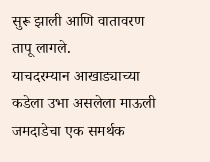सुरू झाली आणि वातावरण तापू लागले.
याचदरम्यान आखाड्याच्या कडेला उभा असलेला माऊली जमदाडेचा एक समर्थक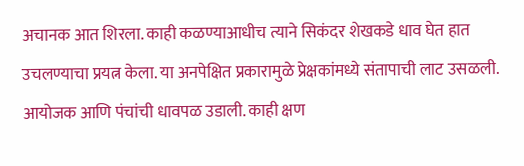अचानक आत शिरला. काही कळण्याआधीच त्याने सिकंदर शेखकडे धाव घेत हात उचलण्याचा प्रयत्न केला. या अनपेक्षित प्रकारामुळे प्रेक्षकांमध्ये संतापाची लाट उसळली. आयोजक आणि पंचांची धावपळ उडाली. काही क्षण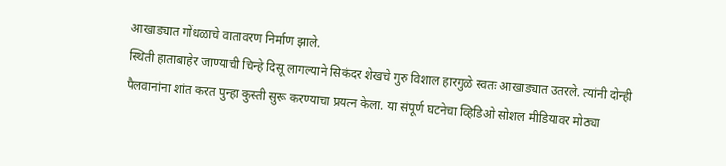आखाड्यात गोंधळाचे वातावरण निर्माण झाले.
स्थिती हाताबाहेर जाण्याची चिन्हे दिसू लागल्याने सिकंदर शेखचे गुरु विशाल हारगुळे स्वतः आखाड्यात उतरले. त्यांनी दोन्ही पैलवानांना शांत करत पुन्हा कुस्ती सुरू करण्याचा प्रयत्न केला. या संपूर्ण घटनेचा व्हिडिओ सोशल मीडियावर मोठ्या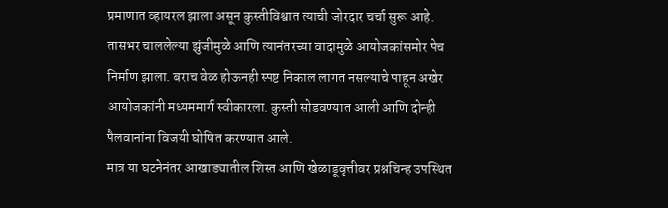प्रमाणात व्हायरल झाला असून कुस्तीविश्वात त्याची जोरदार चर्चा सुरू आहे.
तासभर चाललेल्या झुंजीमुळे आणि त्यानंतरच्या वादामुळे आयोजकांसमोर पेच निर्माण झाला. बराच वेळ होऊनही स्पष्ट निकाल लागत नसल्याचे पाहून अखेर आयोजकांनी मध्यममार्ग स्वीकारला. कुस्ती सोडवण्यात आली आणि दोन्ही पैलवानांना विजयी घोषित करण्यात आले.
मात्र या घटनेनंतर आखाड्यातील शिस्त आणि खेळाडूवृत्तीवर प्रश्नचिन्ह उपस्थित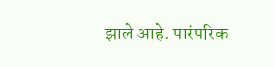झाले आहे. पारंपरिक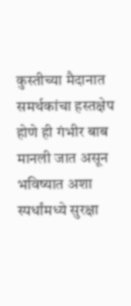कुस्तीच्या मैदानात समर्थकांचा हस्तक्षेप होणे ही गंभीर बाब मानली जात असून भविष्यात अशा स्पर्धांमध्ये सुरक्षा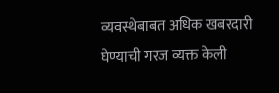व्यवस्थेबाबत अधिक खबरदारी घेण्याची गरज व्यक्त केली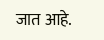जात आहे.